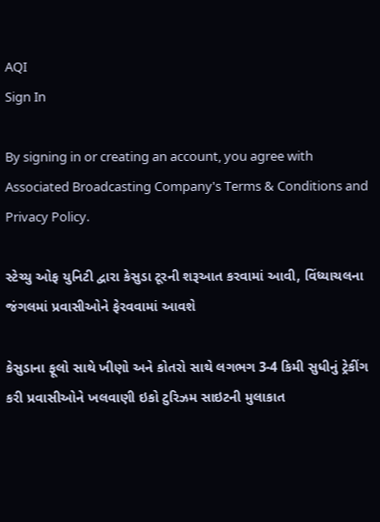AQI
Sign In

By signing in or creating an account, you agree with Associated Broadcasting Company's Terms & Conditions and Privacy Policy.

સ્ટેચ્યુ ઓફ યુનિટી દ્વારા કેસુડા ટૂરની શરૂઆત કરવામાં આવી, વિંધ્યાચલના જંગલમાં પ્રવાસીઓને ફેરવવામાં આવશે

કેસુડાના ફૂલો સાથે ખીણો અને કોતરો સાથે લગભગ 3-4 કિમી સુધીનું ટ્રેકીંગ કરી પ્રવાસીઓને ખલવાણી ઇકો ટુરિઝમ સાઇટની મુલાકાત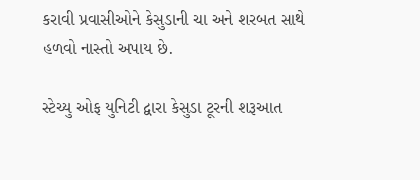કરાવી પ્રવાસીઓને કેસુડાની ચા અને શરબત સાથે હળવો નાસ્તો અપાય છે.

સ્ટેચ્યુ ઓફ યુનિટી દ્વારા કેસુડા ટૂરની શરૂઆત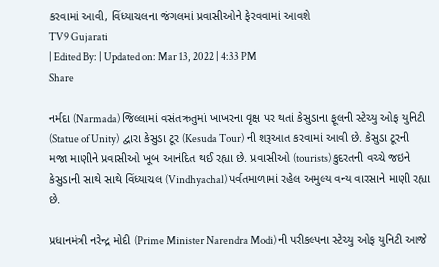કરવામાં આવી, વિંધ્યાચલના જંગલમાં પ્રવાસીઓને ફેરવવામાં આવશે
TV9 Gujarati
| Edited By: | Updated on: Mar 13, 2022 | 4:33 PM
Share

નર્મદા (Narmada) જિલ્લામાં વસંતઋતુમાં ખાખરના વૃક્ષ પર થતાં કેસુડાના ફૂલની સ્ટેચ્યુ ઓફ યુનિટી (Statue of Unity)  દ્વારા કેસુડા ટૂર (Kesuda Tour) ની શરૂઆત કરવામાં આવી છે. કેસુડા ટૂરની મજા માણીને પ્રવાસીઓ ખૂબ આનંદિત થઈ રહ્યા છે. પ્રવાસીઓ (tourists) કુદરતની વચ્ચે જઇને કેસુડાની સાથે સાથે વિંધ્યાચલ (Vindhyachal) પર્વતમાળામાં રહેલ અમુલ્ય વન્ય વારસાને માણી રહ્યા છે.

પ્રધાનમંત્રી નરેન્દ્ર મોદી (Prime Minister Narendra Modi) ની પરીકલ્પના સ્ટેચ્યુ ઓફ યુનિટી આજે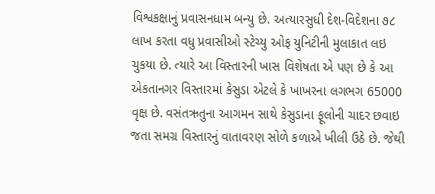વિશ્વકક્ષાનું પ્રવાસનધામ બન્યુ છે. અત્યારસુધી દેશ-વિદેશના ૭૮ લાખ કરતા વધુ પ્રવાસીઓ સ્ટેચ્યુ ઓફ યુનિટીની મુલાકાત લઇ ચુકયા છે. ત્યારે આ વિસ્તારની ખાસ વિશેષતા એ પણ છે કે આ એકતાનગર વિસ્તારમાં કેસુડા એટલે કે ખાખરના લગભગ 65000 વૃક્ષ છે. વસંતઋતુના આગમન સાથે કેસુડાના ફૂલોની ચાદર છવાઇ જતા સમગ્ર વિસ્તારનું વાતાવરણ સોળે કળાએ ખીલી ઉઠે છે. જેથી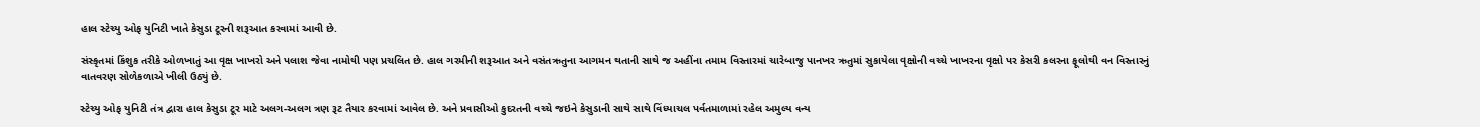હાલ સ્ટેચ્યુ ઓફ યુનિટી ખાતે કેસુડા ટૂરની શરૂઆત કરવામાં આવી છે.

સંસ્કૃતમાં કિંશુક તરીકે ઓળખાતું આ વૃક્ષ ખાખરો અને પલાશ જેવા નામોથી પણ પ્રચલિત છે. હાલ ગરમીની શરૂઆત અને વસંતઋતુના આગમન થતાની સાથે જ અહીંના તમામ વિસ્તારમાં ચારેબાજુ પાનખર ઋતુમાં સુકાયેલા વૃક્ષોની વચ્ચે ખાખરના વૃક્ષો પર કેસરી કલરના ફૂલોથી વન વિસ્તારનું વાતવરણ સોળેકળાએ ખીલી ઉઠ્યું છે.

સ્ટેચ્યુ ઓફ યુનિટી તંત્ર દ્વારા હાલ કેસુડા ટૂર માટે અલગ-અલગ ત્રણ રૂટ તૈયાર કરવામાં આવેલ છે. અને પ્રવાસીઓ કુદરતની વચ્ચે જઇને કેસુડાની સાથે સાથે વિંધ્યાચલ પર્વતમાળામાં રહેલ અમુલ્ય વન્ય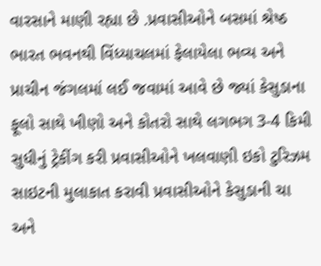વારસાને માણી રહ્યા છે .પ્રવાસીઓને બસમાં શ્રેષ્ઠ ભારત ભવનથી વિંધ્યાચલમાં ફેલાયેલા ભવ્ય અને પ્રાચીન જંગલમાં લઈ જવામાં આવે છે જ્યાં કેસુડાના ફૂલો સાથે ખીણો અને કોતરો સાથે લગભગ 3-4 કિમી સુધીનું ટ્રેકીંગ કરી પ્રવાસીઓને ખલવાણી ઇકો ટુરિઝમ સાઇટની મુલાકાત કરાવી પ્રવાસીઓને કેસુડાની ચા અને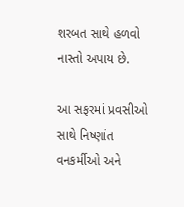શરબત સાથે હળવો નાસ્તો અપાય છે.

આ સફરમાં પ્રવસીઓ સાથે નિષ્ણાંત વનકર્મીઓ અને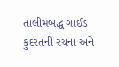તાલીમબદ્ધ ગાઈડ કુદરતની રચના અને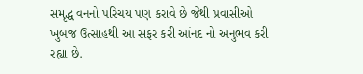સમૃદ્ધ વનનો પરિચય પણ કરાવે છે જેથી પ્રવાસીઓ ખુબજ ઉત્સાહથી આ સફર કરી આંનદ નો અનુભવ કરી રહ્યા છે.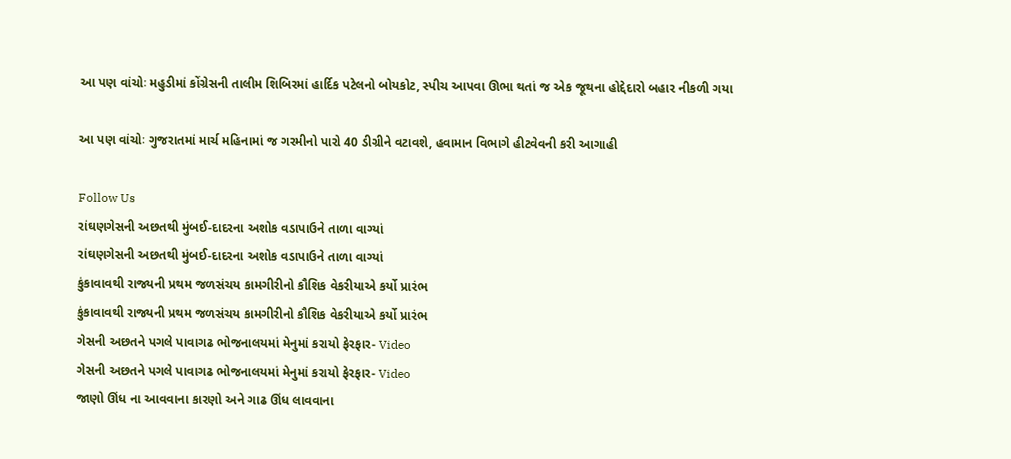આ પણ વાંચોઃ મહુડીમાં કોંગ્રેસની તાલીમ શિબિરમાં હાર્દિક પટેલનો બોયકોટ, સ્પીચ આપવા ઊભા થતાં જ એક જૂથના હોદ્દેદારો બહાર નીકળી ગયા

આ પણ વાંચોઃ ગુજરાતમાં માર્ચ મહિનામાં જ ગરમીનો પારો 40 ડીગ્રીને વટાવશે, હવામાન વિભાગે હીટવેવની કરી આગાહી

Follow Us
રાંઘણગેસની અછતથી મુંબઈ-દાદરના અશોક વડાપાઉને તાળા વાગ્યાં
રાંઘણગેસની અછતથી મુંબઈ-દાદરના અશોક વડાપાઉને તાળા વાગ્યાં
કુંકાવાવથી રાજ્યની પ્રથમ જળસંચય કામગીરીનો કૌશિક વેકરીયાએ કર્યો પ્રારંભ
કુંકાવાવથી રાજ્યની પ્રથમ જળસંચય કામગીરીનો કૌશિક વેકરીયાએ કર્યો પ્રારંભ
ગેસની અછતને પગલે પાવાગઢ ભોજનાલયમાં મેનુમાં કરાયો ફેરફાર- Video
ગેસની અછતને પગલે પાવાગઢ ભોજનાલયમાં મેનુમાં કરાયો ફેરફાર- Video
જાણો ઊંધ ના આવવાના કારણો અને ગાઢ ઊંધ લાવવાના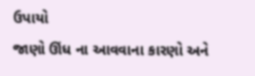ઉપાયો
જાણો ઊંધ ના આવવાના કારણો અને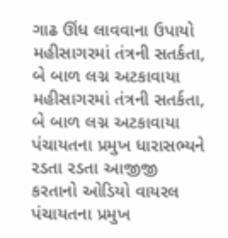ગાઢ ઊંધ લાવવાના ઉપાયો
મહીસાગરમાં તંત્રની સતર્કતા, બે બાળ લગ્ન અટકાવાયા
મહીસાગરમાં તંત્રની સતર્કતા, બે બાળ લગ્ન અટકાવાયા
પંચાયતના પ્રમુખ ધારાસભ્યને રડતા રડતા આજીજી કરતાનો ઓડિયો વાયરલ
પંચાયતના પ્રમુખ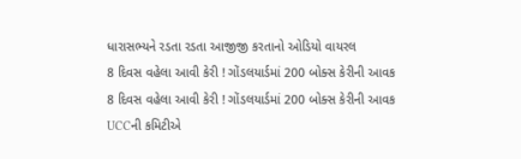ધારાસભ્યને રડતા રડતા આજીજી કરતાનો ઓડિયો વાયરલ
8 દિવસ વહેલા આવી કેરી ! ગોંડલયાર્ડમાં 200 બોક્સ કેરીની આવક
8 દિવસ વહેલા આવી કેરી ! ગોંડલયાર્ડમાં 200 બોક્સ કેરીની આવક
UCCની કમિટીએ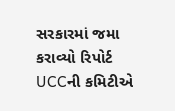સરકારમાં જમા કરાવ્યો રિપોર્ટ
UCCની કમિટીએ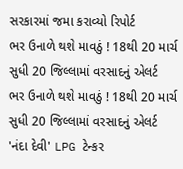સરકારમાં જમા કરાવ્યો રિપોર્ટ
ભર ઉનાળે થશે માવઠું ! 18થી 20 માર્ચ સુધી 20 જિલ્લામાં વરસાદનું એલર્ટ
ભર ઉનાળે થશે માવઠું ! 18થી 20 માર્ચ સુધી 20 જિલ્લામાં વરસાદનું એલર્ટ
'નંદા દેવી' LPG ટેન્કર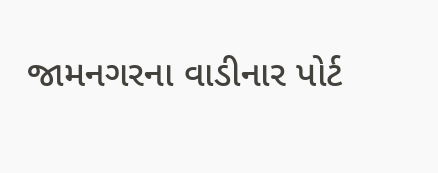જામનગરના વાડીનાર પોર્ટ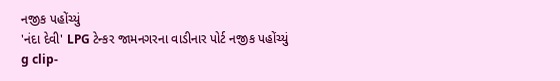નજીક પહોંચ્યું
'નંદા દેવી' LPG ટેન્કર જામનગરના વાડીનાર પોર્ટ નજીક પહોંચ્યું
g clip-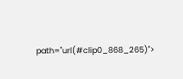path="url(#clip0_868_265)">